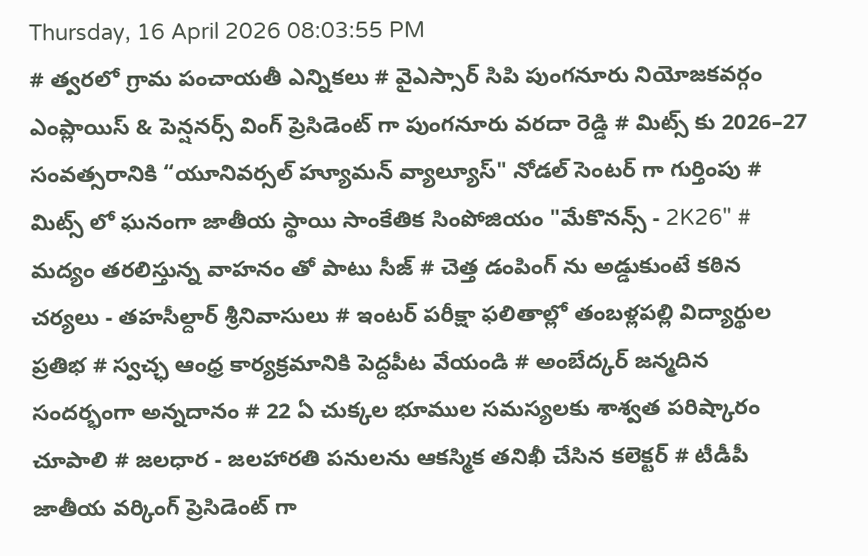Thursday, 16 April 2026 08:03:55 PM
# త్వరలో గ్రామ పంచాయతీ ఎన్నికలు # వైఎస్సార్ సిపి పుంగనూరు నియోజకవర్గం ఎంప్లాయిస్ & పెన్షనర్స్ వింగ్ ప్రెసిడెంట్ గా పుంగనూరు వరదా రెడ్డి # మిట్స్ కు 2026–27 సంవత్సరానికి “యూనివర్సల్ హ్యూమన్ వ్యాల్యూస్" నోడల్ సెంటర్‌ గా గుర్తింపు # మిట్స్ లో ఘనంగా జాతీయ స్థాయి సాంకేతిక సింపోజియం "మేకొనన్స్ - 2K26" # మద్యం తరలిస్తున్న వాహనం తో పాటు సీజ్ # చెత్త డంపింగ్ ను అడ్డుకుంటే కఠిన చర్యలు - తహసీల్దార్ శ్రీనివాసులు # ఇంటర్ పరీక్షా ఫలితాల్లో తంబళ్లపల్లి విద్యార్థుల ప్రతిభ # స్వచ్ఛ ఆంధ్ర కార్యక్రమానికి పెద్దపీట వేయండి # అంబేద్కర్ జన్మదిన సందర్భంగా అన్నదానం # 22 ఏ చుక్కల భూముల సమస్యలకు శాశ్వత పరిష్కారం చూపాలి # జలధార - జలహారతి పనులను ఆకస్మిక తనిఖీ చేసిన కలెక్టర్ # టీడీపీ జాతీయ వర్కింగ్ ప్రెసిడెంట్ గా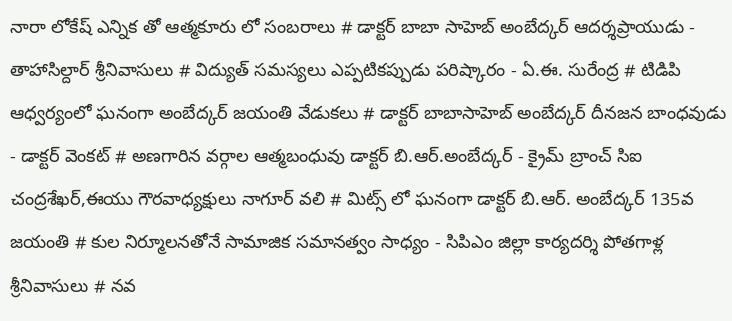నారా లోకేష్ ఎన్నిక తో ఆత్మకూరు లో సంబరాలు # డాక్టర్ బాబా సాహెబ్ అంబేద్కర్ ఆదర్శప్రాయుడు - తాహాసిల్దార్ శ్రీనివాసులు # విద్యుత్ సమస్యలు ఎప్పటికప్పుడు పరిష్కారం - ఏ.ఈ. సురేంద్ర # టిడిపి ఆధ్వర్యంలో ఘనంగా అంబేద్కర్ జయంతి వేడుకలు # డాక్టర్ బాబాసాహెబ్ అంబేద్కర్ దీనజన బాంధవుడు - డాక్టర్ వెంకట్ # అణగారిన వర్గాల ఆత్మబంధువు డాక్టర్ బి.ఆర్.అంబేద్కర్ - క్రైమ్ బ్రాంచ్ సిఐ చంద్రశేఖర్,ఈయు గౌరవాధ్యక్షులు నాగూర్ వలి # మిట్స్ లో ఘనంగా డాక్టర్ బి.ఆర్. అంబేద్కర్ 135వ జయంతి # కుల నిర్మూలనతోనే సామాజిక సమానత్వం సాధ్యం - సిపిఎం జిల్లా కార్యదర్శి పోతగాళ్ల శ్రీనివాసులు # నవ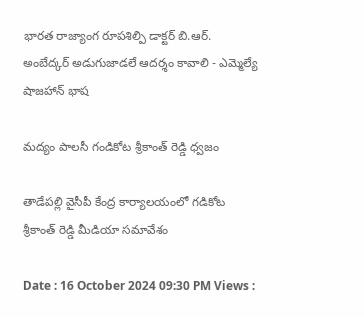భారత రాజ్యాంగ రూపశిల్పి డాక్టర్ బి.ఆర్. అంబేద్కర్ అడుగుజాడలే ఆదర్శం కావాలి - ఎమ్మెల్యే షాజహాన్ భాష

మద్యం పాలసీ గండికోట శ్రీకాంత్ రెడ్డి ధ్వజం

తాడేపల్లి వైసీపీ కేంద్ర కార్యాలయంలో గడికోట శ్రీకాంత్ రెడ్డి మీడియా సమావేశం

Date : 16 October 2024 09:30 PM Views :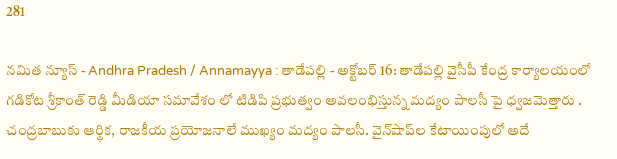281

నమిత న్యూస్ - Andhra Pradesh / Annamayya : తాడేపల్లి - అక్టోబర్ 16: తాడేపల్లి వైసీపీ కేంద్ర కార్యాలయంలో గడికోట శ్రీకాంత్ రెడ్డి మీడియా సమావేశం లో టిడిపి ప్రభుత్వం అవలంభిస్తున్న మద్యం పాలసీ పై ధ్వజమెత్తారు . చంద్రబాబుకు ఆర్థిక, రాజకీయ ప్రయోజనాలే ముఖ్యం మద్యం పాలసీ. వైన్‌షాప్‌ల కేటాయింపులో అదే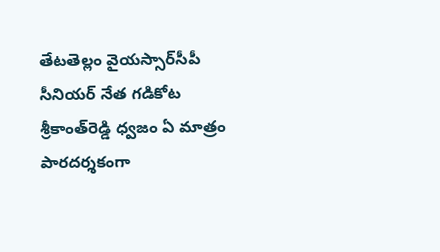తేటతెల్లం వైయస్సార్‌సీపీ సీనియర్‌ నేత గడికోట శ్రీకాంత్‌రెడ్డి ధ్వజం ఏ మాత్రం పారదర్శకంగా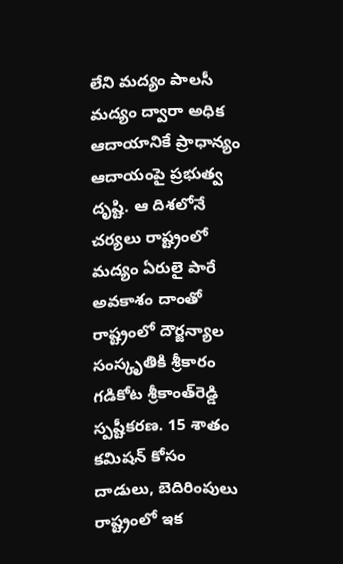లేని మద్యం పాలసీ మద్యం ద్వారా అధిక ఆదాయానికే ప్రాధాన్యం ఆదాయంపై ప్రభుత్వ దృష్టి. ఆ దిశలోనే చర్యలు రాష్ట్రంలో మద్యం ఏరులై పారే అవకాశం దాంతో రాష్ట్రంలో దౌర్జన్యాల సంస్కృతికి శ్రీకారం గడికోట శ్రీకాంత్‌రెడ్డి స్పష్టీకరణ. 15 శాతం కమిషన్‌ కోసం దాడులు, బెదిరింపులు రాష్ట్రంలో ఇక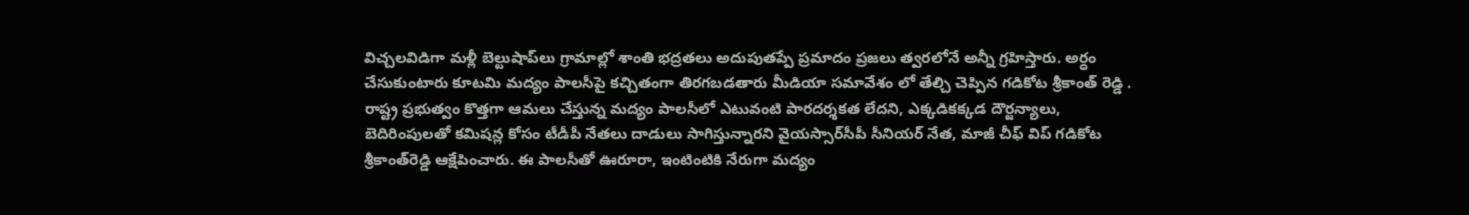విచ్చలవిడిగా మళ్లీ బెల్టుషాప్‌లు గ్రామాల్లో శాంతి భద్రతలు అదుపుతప్పే ప్రమాదం ప్రజలు త్వరలోనే అన్నీ గ్రహిస్తారు. అర్ధం చేసుకుంటారు కూటమి మద్యం పాలసీపై కచ్చితంగా తిరగబడతారు మీడియా సమావేశం లో తేల్చి చెప్పిన గడికోట శ్రీకాంత్‌ రెడ్డి . రాష్ట్ర ప్రభుత్వం కొత్తగా ఆమలు చేస్తున్న మద్యం పాలసీలో ఎటువంటి పారదర్శకత లేదని, ఎక్కడికక్కడ దౌర్జన్యాలు, బెదిరింపులతో కమిషన్ల కోసం టీడీపీ నేతలు దాడులు సాగిస్తున్నారని వైయస్సార్‌సీపీ సీనియర్‌ నేత, మాజీ చీఫ్‌ విప్‌ గడికోట శ్రీకాంత్‌రెడ్డి ఆక్షేపించారు. ఈ పాలసీతో ఊరూరా, ఇంటింటికి నేరుగా మద్యం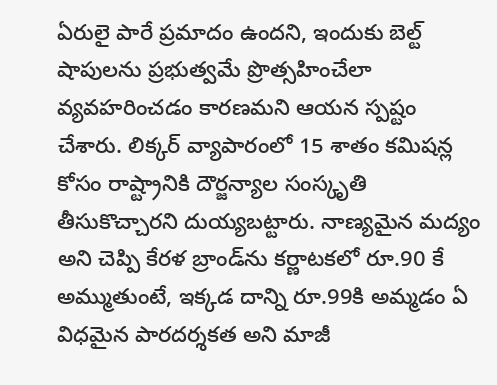ఏరులై పారే ప్రమాదం ఉందని, ఇందుకు బెల్ట్‌ షాపులను ప్రభుత్వమే ప్రొత్సహించేలా వ్యవహరించడం కారణమని ఆయన స్పష్టం చేశారు. లిక్కర్‌ వ్యాపారంలో 15 శాతం కమిషన్ల కోసం రాష్ట్రానికి దౌర్జన్యాల సంస్కృతి తీసుకొచ్చారని దుయ్యబట్టారు. నాణ్యమైన మద్యం అని చెప్పి కేరళ బ్రాండ్‌ను కర్ణాటకలో రూ.90 కే అమ్ముతుంటే, ఇక్కడ దాన్ని రూ.99కి అమ్మడం ఏ విధమైన పారదర్శకత అని మాజీ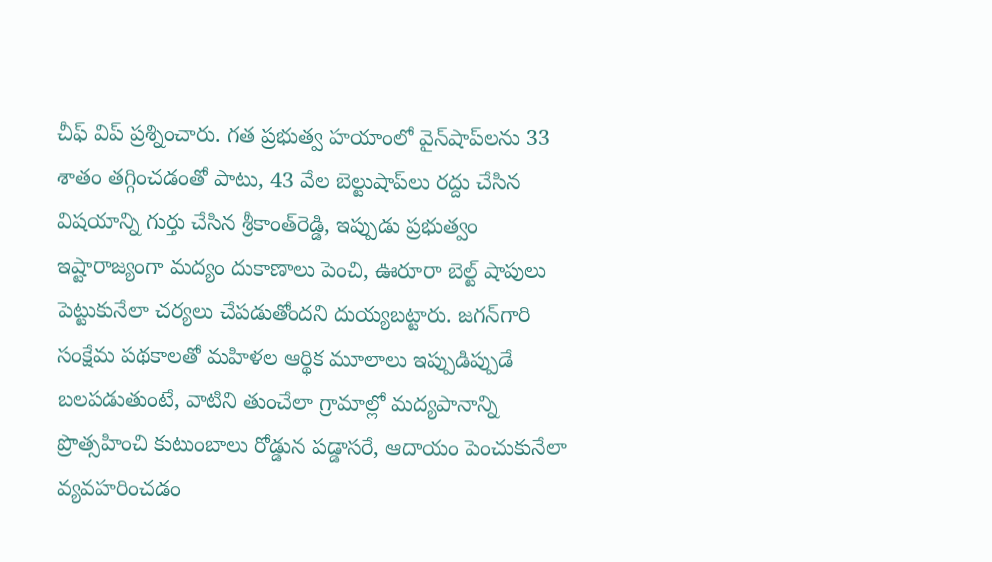చీఫ్‌ విప్‌ ప్రశ్నించారు. గత ప్రభుత్వ హయాంలో వైన్‌షాప్‌లను 33 శాతం తగ్గించడంతో పాటు, 43 వేల బెల్టుషాప్‌లు రద్దు చేసిన విషయాన్ని గుర్తు చేసిన శ్రీకాంత్‌రెడ్డి, ఇప్పుడు ప్రభుత్వం ఇష్టారాజ్యంగా మద్యం దుకాణాలు పెంచి, ఊరూరా బెల్ట్‌ షాపులు పెట్టుకునేలా చర్యలు చేపడుతోందని దుయ్యబట్టారు. జగన్‌గారి సంక్షేమ పథకాలతో మహిళల ఆర్థిక మూలాలు ఇప్పుడిప్పుడే బలపడుతుంటే, వాటిని తుంచేలా గ్రామాల్లో మద్యపానాన్ని ప్రొత్సహించి కుటుంబాలు రోడ్డున పడ్డాసరే, ఆదాయం పెంచుకునేలా వ్యవహరించడం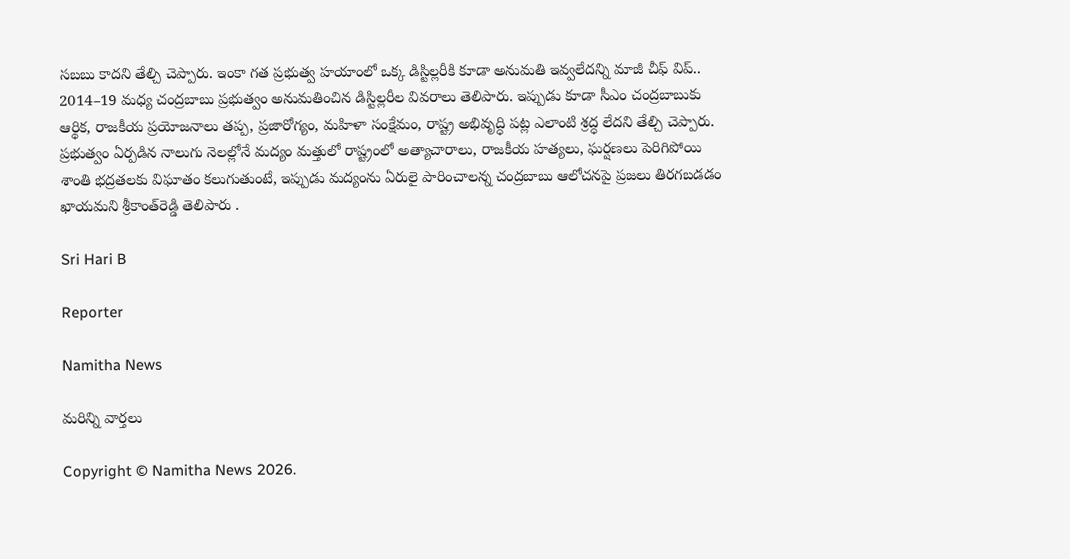సబబు కాదని తేల్చి చెప్పారు. ఇంకా గత ప్రభుత్వ హయాంలో ఒక్క డిస్టిల్లరీకి కూడా అనుమతి ఇవ్వలేదన్ని మాజీ చీఫ్‌ విప్‌.. 2014–19 మధ్య చంద్రబాబు ప్రభుత్వం అనుమతించిన డిస్టిల్లరీల వివరాలు తెలిపారు. ఇప్పుడు కూడా సీఎం చంద్రబాబుకు ఆర్థిక, రాజకీయ ప్రయోజనాలు తప్ప, ప్రజారోగ్యం, మహిళా సంక్షేమం, రాష్ట్ర అభివృద్ధి పట్ల ఎలాంటి శ్రద్ధ లేదని తేల్చి చెప్పారు. ప్రభుత్వం ఏర్పడిన నాలుగు నెలల్లోనే మద్యం మత్తులో రాష్ట్రంలో అత్యాచారాలు, రాజకీయ హత్యలు, ఘర్షణలు పెరిగిపోయి శాంతి భద్రతలకు విఘాతం కలుగుతుంటే, ఇప్పుడు మద్యంను ఏరులై పారించాలన్న చంద్రబాబు ఆలోచనపై ప్రజలు తిరగబడడం ఖాయమని శ్రీకాంత్‌రెడ్డి తెలిపారు .

Sri Hari B

Reporter

Namitha News

మరిన్ని వార్తలు

Copyright © Namitha News 2026.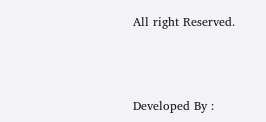All right Reserved.



Developed By :